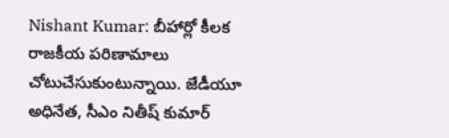Nishant Kumar: బీహార్లో కీలక రాజకీయ పరిణామాలు చోటుచేసుకుంటున్నాయి. జేడీయూ అధినేత, సీఎం నితీష్ కుమార్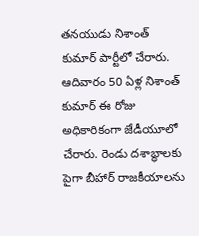తనయుడు నిశాంత్ కుమార్ పార్టీలో చేరారు. ఆదివారం 50 ఏళ్ల నిశాంత్ కుమార్ ఈ రోజు అధికారికంగా జేడీయూలో చేరారు. రెండు దశాబ్ధాలకు పైగా బీహార్ రాజకీయాలను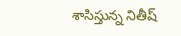శాసిస్తున్న నితీష్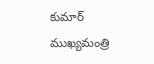కుమార్ ముఖ్యమంత్రి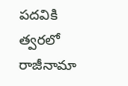పదవికి త్వరలో రాజీనామా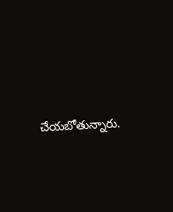చేయబోతున్నారు.